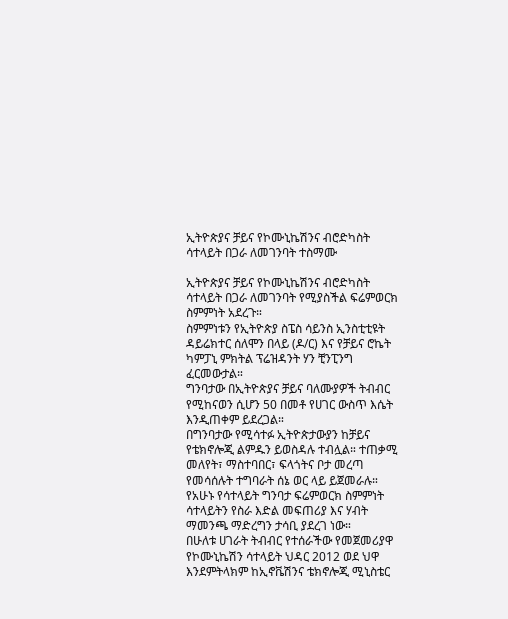ኢትዮጵያና ቻይና የኮሙኒኬሽንና ብሮድካስት ሳተላይት በጋራ ለመገንባት ተስማሙ

ኢትዮጵያና ቻይና የኮሙኒኬሽንና ብሮድካስት ሳተላይት በጋራ ለመገንባት የሚያስችል ፍሬምወርክ ስምምነት አደረጉ።
ስምምነቱን የኢትዮጵያ ስፔስ ሳይንስ ኢንስቲቲዩት ዳይሬክተር ሰለሞን በላይ (ዶ/ር) እና የቻይና ሮኬት ካምፓኒ ምክትል ፕሬዝዳንት ሃን ቺንፒንግ ፈርመውታል።
ግንባታው በኢትዮጵያና ቻይና ባለሙያዎች ትብብር የሚከናወን ሲሆን 50 በመቶ የሀገር ውስጥ እሴት እንዲጠቀም ይደረጋል።
በግንባታው የሚሳተፉ ኢትዮጵታውያን ከቻይና የቴክኖሎጂ ልምዱን ይወስዳሉ ተብሏል። ተጠቃሚ መለየት፣ ማስተባበር፣ ፍላጎትና ቦታ መረጣ የመሳሰሉት ተግባራት ሰኔ ወር ላይ ይጀመራሉ።
የአሁኑ የሳተላይት ግንባታ ፍሬምወርክ ስምምነት ሳተላይትን የስራ እድል መፍጠሪያ እና ሃብት ማመንጫ ማድረግን ታሳቢ ያደረገ ነው።
በሁለቱ ሀገራት ትብብር የተሰራችው የመጀመሪያዋ የኮሙኒኬሽን ሳተላይት ህዳር 2012 ወደ ህዋ እንደምትላክም ከኢኖቬሽንና ቴክኖሎጂ ሚኒስቴር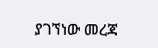ያገኘነው መረጃ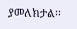ያመለክታል፡፡